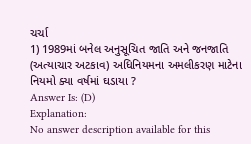ચર્ચા
1) 1989માં બનેલ અનુસૂચિત જાતિ અને જનજાતિ (અત્યાચાર અટકાવ) અધિનિયમના અમલીકરણ માટેના નિયમો ક્યા વર્ષમાં ઘડાયા ?
Answer Is: (D)
Explanation:
No answer description available for this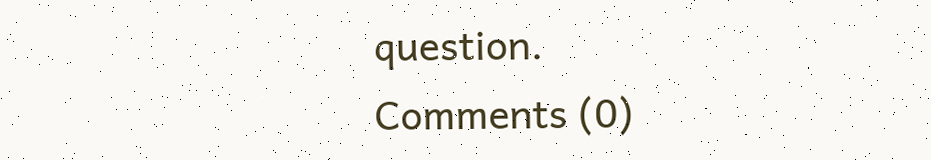question.
Comments (0)